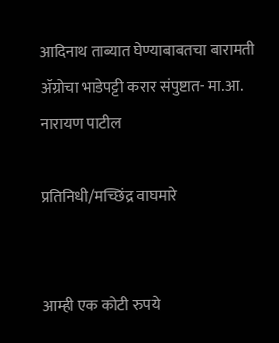आदिनाथ ताब्यात घेण्याबाबतचा बारामती ॲग्रोचा भाडेपट्टी करार संपुष्टात- मा.आ. नारायण पाटील

प्रतिनिधी/मच्छिंद्र वाघमारे


आम्ही एक कोटी रुपये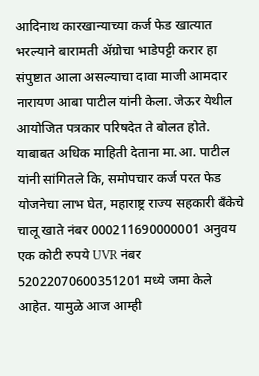आदिनाथ कारखान्याच्या कर्ज फेड खात्यात भरल्याने बारामती ॲग्रोचा भाडेपट्टी करार हा संपुष्टात आला असल्याचा दावा माजी आमदार नारायण आबा पाटील यांनी केला. जेऊर येथील आयोजित पत्रकार परिषदेत ते बोलत होते.
याबाबत अधिक माहिती देताना मा.आ. पाटील यांनी सांगितले कि, समोपचार कर्ज परत फेड योजनेचा लाभ घेत, महाराष्ट्र राज्य सहकारी बँकेचे चालू खाते नंबर 000211690000001 अनुवय एक कोटी रुपये UVR नंबर 52022070600351201 मध्ये जमा केले आहेत. यामुळे आज आम्ही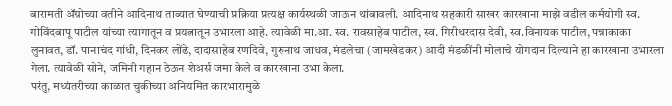बारामती ॲग्रोच्या वतीने आदिनाथ ताब्यात घेण्याची प्रक्रिया प्रत्यक्ष कार्यस्थळी जाऊन थांबावली. आदिनाथ सहकारी साखर कारखाना माझे वडील कर्मयोगी स्व. गोविंदबापू पाटील यांच्या त्यागातून व प्रयत्नातून उभारला आहे. त्यावेळी मा.आ. स्व. रावसाहेब पाटील, स्व. गिरीधरदास देवी, स्व.विनायक पाटील, पन्नाकाका लुनावत, डॉ. पानाचंद गांधी, दिनकर लोंढे, दादासाहेब रणदिवे, गुरुनाथ जाधव, मंडलेचा (जामखेडकर) आदी मंडळींनी मोलाचे योगदान दिल्याने हा कारखाना उभारला गेला. त्यावेळी सोने, जमिनी गहान ठेऊन शेअर्स जमा केले व कारखाना उभा केला.
परंतु, मध्यंतरीच्या काळात चुकीच्या अनियमित कारभारामुळे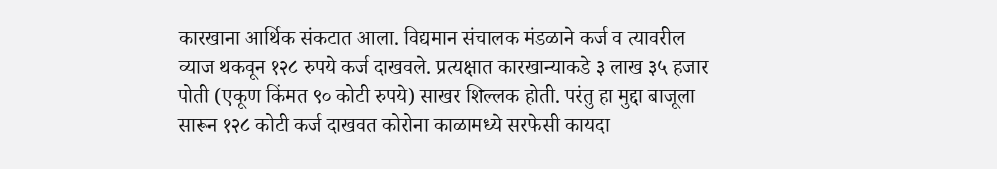कारखाना आर्थिक संकटात आला. विद्यमान संचालक मंडळाने कर्ज व त्यावरील व्याज थकवून १२८ रुपये कर्ज दाखवले. प्रत्यक्षात कारखान्याकडे ३ लाख ३५ हजार पोती (एकूण किंमत ९० कोटी रुपये) साखर शिल्लक होती. परंतु हा मुद्दा बाजूला सारून १२८ कोटी कर्ज दाखवत कोरोना काळामध्ये सरफेसी कायदा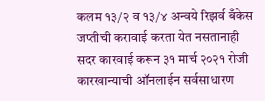कलम १३/२ व १३/४ अन्वये रिझर्व बँकेस जप्तीची करावाई करता येत नसतानाही सदर कारवाई करून ३१ मार्च २०२१ रोजी कारखान्याची ऑनलाईन सर्वसाधारण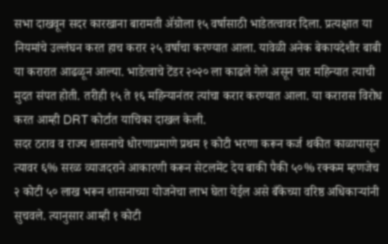सभा दाखवून सदर कारखाना बारामती ॲग्रोला १५ वर्षासाठी भाडेतत्वावर दिला. प्रत्यक्षात या नियमांचे उल्लंघन करत हाच करार २५ वर्षाचा करण्यात आला. यावेळी अनेक बेकायदेशीर बाबी या करारात आढळून आल्या. भाडेत्वाचे टेंडर २०२० ला काढले गेले असून चार महिन्यात त्याची मुदत संपत होती. तरीही १५ ते १६ महिन्यानंतर त्यांचा करार करण्यात आला. या करारास विरोध करत आम्ही DRT कोर्टात याचिका दाखल केली.
सदर ठराव व राज्य शासनाचे धोरणाप्रमाणे प्रथम १ कोटी भरणा करून कर्ज थकीत काळापासून त्यावर ६% सरळ व्याजदराने आकारणी करून सेटलमेंट देय बाकी पैकी ५०% रक्कम म्हणजेच २ कोटी ५० लाख भरून शासनाच्या योजनेचा लाभ घेता येईल असे बँकेच्या वरिष्ठ अधिकाऱ्यांनी सुचवले. त्यानुसार आम्ही १ कोटी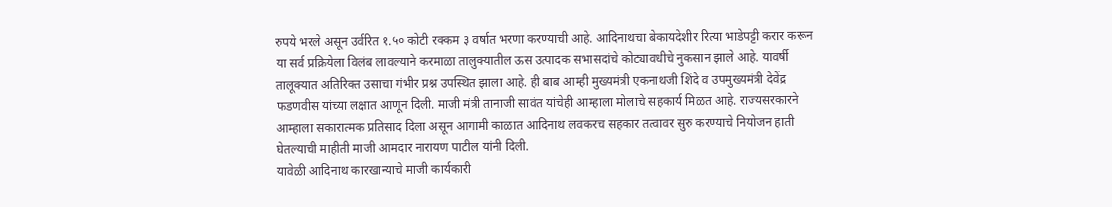रुपये भरले असून उर्वरित १.५० कोटी रक्कम ३ वर्षात भरणा करण्याची आहे. आदिनाथचा बेकायदेशीर रित्या भाडेपट्टी करार करून या सर्व प्रक्रियेला विलंब लावल्याने करमाळा तालुक्यातील ऊस उत्पादक सभासदांचे कोट्यावधीचे नुकसान झाले आहे. यावर्षी तालूक्यात अतिरिक्त उसाचा गंभीर प्रश्न उपस्थित झाला आहे. ही बाब आम्ही मुख्यमंत्री एकनाथजी शिंदे व उपमुख्यमंत्री देवेंद्र फडणवीस यांच्या लक्षात आणून दिली. माजी मंत्री तानाजी सावंत यांचेही आम्हाला मोलाचे सहकार्य मिळत आहे. राज्यसरकारने आम्हाला सकारात्मक प्रतिसाद दिला असून आगामी काळात आदिनाथ लवकरच सहकार तत्वावर सुरु करण्याचे नियोजन हाती घेतल्याची माहीती माजी आमदार नारायण पाटील यांनी दिली.
यावेळी आदिनाथ कारखान्याचे माजी कार्यकारी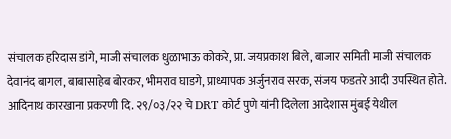संचालक हरिदास डांगे, माजी संचालक धुळाभाऊ कोकरे, प्रा. जयप्रकाश बिले, बाजार समिती माजी संचालक देवानंद बागल, बाबासाहेब बोरकर, भीमराव घाडगे, प्राध्यापक अर्जुनराव सरक, संजय फडतरे आदी उपस्थित होते.
आदिनाथ कारखाना प्रकरणी दि. २९/०३/२२ चे DRT कोर्ट पुणे यांनी दिलेला आदेशास मुंबई येथील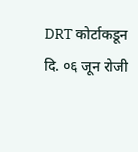DRT कोर्टाकडून दि. ०६ जून रोजी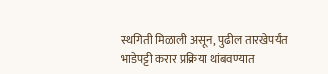स्थगिती मिळाली असून, पुढील तारखेपर्यंत भाडेपट्टी करार प्रक्रिया थांबवण्यात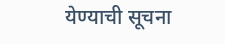येण्याची सूचना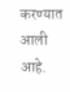करण्यात आली आहे.